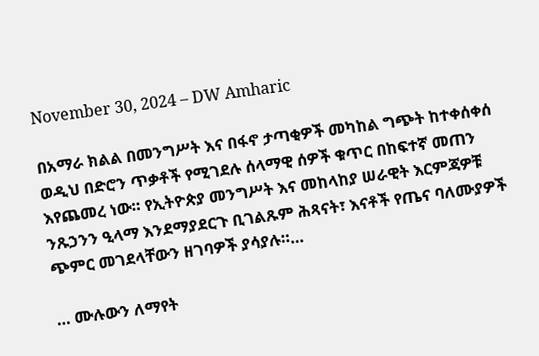November 30, 2024 – DW Amharic

በአማራ ክልል በመንግሥት እና በፋኖ ታጣቂዎች መካከል ግጭት ከተቀሰቀሰ ወዲህ በድሮን ጥቃቶች የሚገደሉ ሰላማዊ ሰዎች ቁጥር በከፍተኛ መጠን እየጨመረ ነው። የኢትዮጵያ መንግሥት እና መከላከያ ሠራዊት እርምጃዎቹ ንጹኃንን ዒላማ እንደማያደርጉ ቢገልጹም ሕጻናት፣ እናቶች የጤና ባለሙያዎች ጭምር መገደላቸውን ዘገባዎች ያሳያሉ።…

… ሙሉውን ለማየት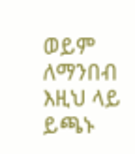ወይም ለማንበብ እዚህ ላይ ይጫኑ